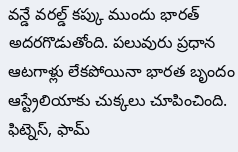వన్డే వరల్డ్ కప్కు ముందు భారత్ అదరగొడుతోంది. పలువురు ప్రధాన ఆటగాళ్లు లేకపోయినా భారత బృందం ఆస్ట్రేలియాకు చుక్కలు చూపించింది. ఫిట్నెస్, ఫామ్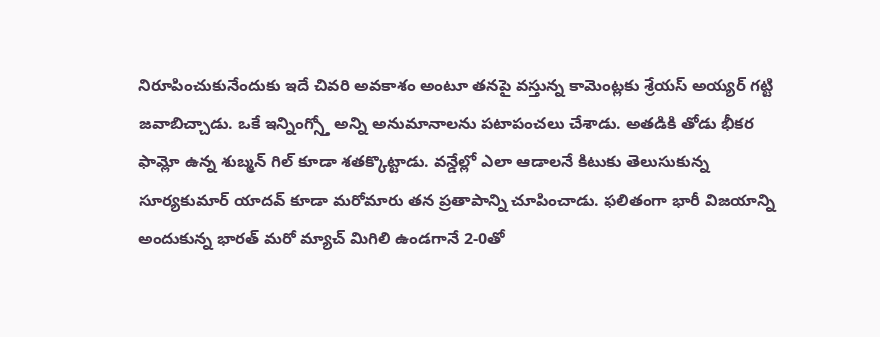నిరూపించుకునేందుకు ఇదే చివరి అవకాశం అంటూ తనపై వస్తున్న కామెంట్లకు శ్రేయస్ అయ్యర్ గట్టి జవాబిచ్చాడు. ఒకే ఇన్నింగ్స్తో అన్ని అనుమానాలను పటాపంచలు చేశాడు. అతడికి తోడు భీకర ఫామ్లో ఉన్న శుబ్మన్ గిల్ కూడా శతక్కొట్టాడు. వన్డేల్లో ఎలా ఆడాలనే కిటుకు తెలుసుకున్న సూర్యకుమార్ యాదవ్ కూడా మరోమారు తన ప్రతాపాన్ని చూపించాడు. ఫలితంగా భారీ విజయాన్ని అందుకున్న భారత్ మరో మ్యాచ్ మిగిలి ఉండగానే 2-0తో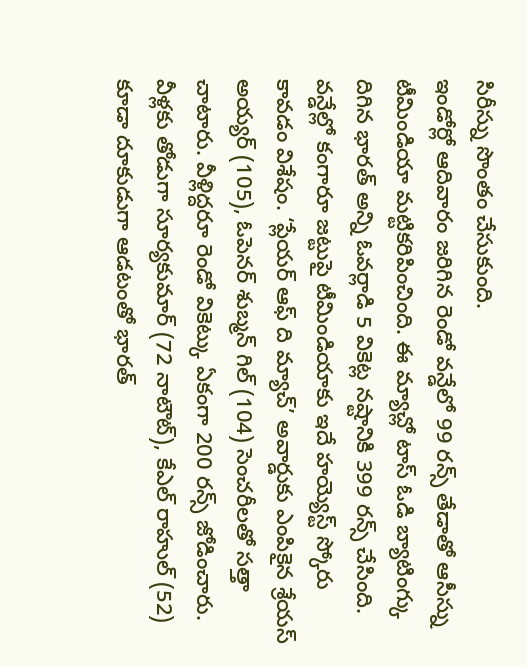సిరీస్ను సొంతం చేసుకుంది.
ఇండోర్లో ఆదివారం జరిగిన రెండో వన్డేలో 99 రన్స్ తేడాతో ఆసీస్ను టీమిండియా మట్టికరిపించింది. ఈ మ్యాచ్లో టాస్ ఓడి బ్యాటింగ్కు దిగిన భారత్ అన్ని ఓవర్లాడి 5 వికెట్ల నష్టానికి 399 రన్స్ చేసింది. వన్డేల్లో కంగారూ జట్టుపై టీమిండియాకు ఇదే హయ్యెస్ట్ స్కోరు కావడం విశేషం. ‘ప్లేయర్ ఆఫ్ ది మ్యాచ్’ అవార్డుకు ఎంపికైన శ్రేయస్ అయ్యర్ (105), ఓపెనర్ శుబ్మన్ గిల్ (104) సెంచరీలతో సత్తా చాటారు. వీళ్లిద్దరూ రెండో వికెట్కు ఏకంగా 200 రన్స్ జోడించారు. వీళ్లకు తోడుగా సూర్యకుమార్ (72 నాటౌట్), కేఎల్ రాహుల్ (52) కూడా దూకుడుగా ఆడటంతో భారత్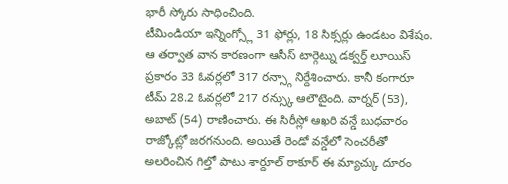భారీ స్కోరు సాధించింది.
టీమిండియా ఇన్నింగ్స్లో 31 ఫోర్లు, 18 సిక్సర్లు ఉండటం విశేషం. ఆ తర్వాత వాన కారణంగా ఆసీస్ టార్గెట్ను డక్వర్త్ లూయిస్ ప్రకారం 33 ఓవర్లలో 317 రన్స్గా నిర్దేశించారు. కానీ కంగారూ టీమ్ 28.2 ఓవర్లలో 217 రన్స్కు ఆలౌటైంది. వార్నర్ (53), అబాట్ (54) రాణించారు. ఈ సిరీస్లో ఆఖరి వన్డే బుధవారం రాజ్కోట్లో జరగనుంది. అయితే రెండో వన్డేలో సెంచరీతో అలరించిన గిల్తో పాటు శార్దూల్ ఠాకూర్ ఈ మ్యాచ్కు దూరం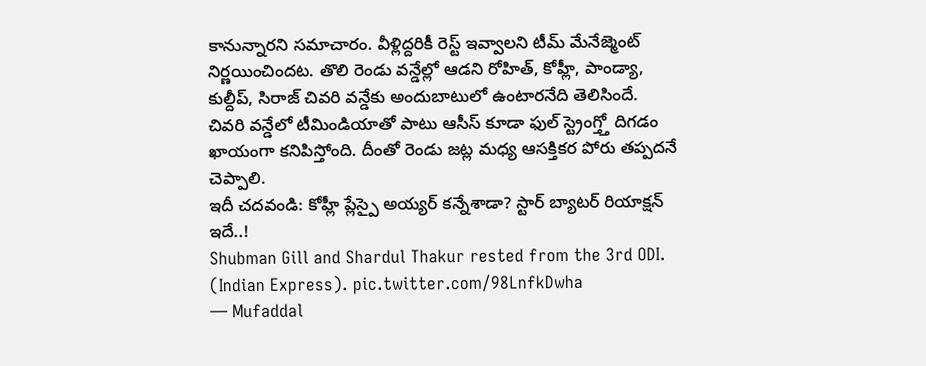కానున్నారని సమాచారం. వీళ్లిద్దరికీ రెస్ట్ ఇవ్వాలని టీమ్ మేనేజ్మెంట్ నిర్ణయించిందట. తొలి రెండు వన్డేల్లో ఆడని రోహిత్, కోహ్లీ, పాండ్యా, కుల్దీప్, సిరాజ్ చివరి వన్డేకు అందుబాటులో ఉంటారనేది తెలిసిందే. చివరి వన్డేలో టీమిండియాతో పాటు ఆసీస్ కూడా ఫుల్ స్ట్రెంగ్త్తో దిగడం ఖాయంగా కనిపిస్తోంది. దీంతో రెండు జట్ల మధ్య ఆసక్తికర పోరు తప్పదనే చెప్పాలి.
ఇదీ చదవండి: కోహ్లీ ప్లేస్పై అయ్యర్ కన్నేశాడా? స్టార్ బ్యాటర్ రియాక్షన్ ఇదే..!
Shubman Gill and Shardul Thakur rested from the 3rd ODI. (Indian Express). pic.twitter.com/98LnfkDwha
— Mufaddal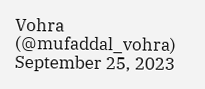Vohra (@mufaddal_vohra) September 25, 2023